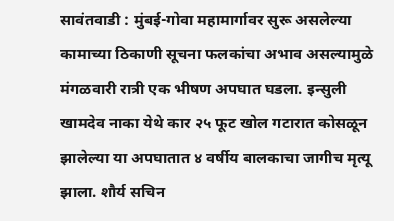सावंतवाडी : मुंबई-गोवा महामार्गावर सुरू असलेल्या कामाच्या ठिकाणी सूचना फलकांचा अभाव असल्यामुळे मंगळवारी रात्री एक भीषण अपघात घडला. इन्सुली खामदेव नाका येथे कार २५ फूट खोल गटारात कोसळून झालेल्या या अपघातात ४ वर्षीय बालकाचा जागीच मृत्यू झाला. शौर्य सचिन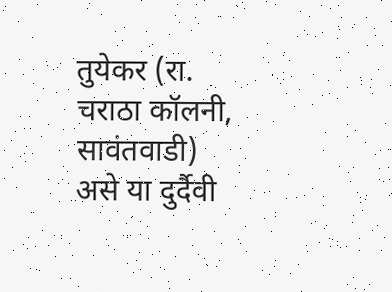तुयेकर (रा. चराठा कॉलनी, सावंतवाडी) असे या दुर्दैवी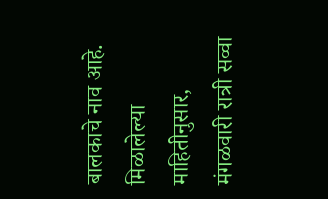बालकाचे नाव आहे.
मिळालेल्या माहितीनुसार, मंगळवारी रात्री सव्वा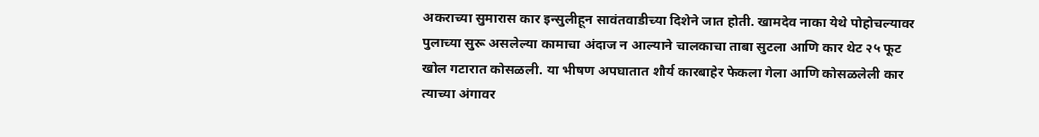अकराच्या सुमारास कार इन्सुलीहून सावंतवाडीच्या दिशेने जात होती. खामदेव नाका येथे पोहोचल्यावर पुलाच्या सुरू असलेल्या कामाचा अंदाज न आल्याने चालकाचा ताबा सुटला आणि कार थेट २५ फूट खोल गटारात कोसळली. या भीषण अपघातात शौर्य कारबाहेर फेकला गेला आणि कोसळलेली कार त्याच्या अंगावर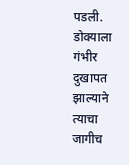पडली. डोक्याला गंभीर दुखापत झाल्याने त्याचा जागीच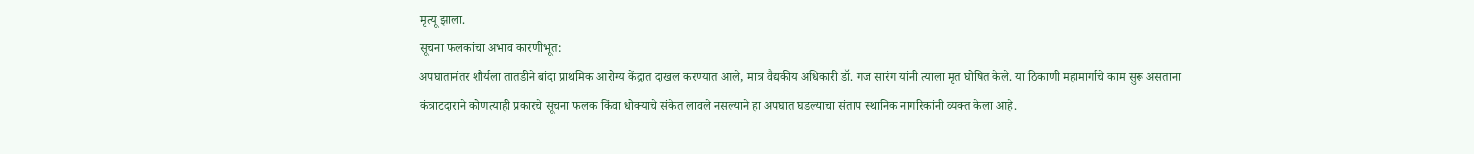मृत्यू झाला.
सूचना फलकांचा अभाव कारणीभूत:
अपघातानंतर शौर्यला तातडीने बांदा प्राथमिक आरोग्य केंद्रात दाखल करण्यात आले, मात्र वैद्यकीय अधिकारी डॉ. गज सारंग यांनी त्याला मृत घोषित केले. या ठिकाणी महामार्गाचे काम सुरू असताना कंत्राटदाराने कोणत्याही प्रकारचे सूचना फलक किंवा धोक्याचे संकेत लावले नसल्याने हा अपघात घडल्याचा संताप स्थानिक नागरिकांनी व्यक्त केला आहे.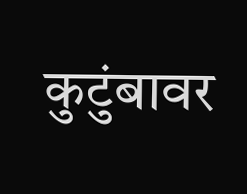कुटुंबावर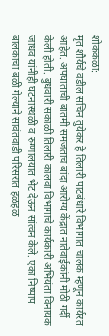शोककळा:
मृत शौर्यचे वडील सचिन तुयेकर हे तिलारी पाटबंधारे विभागात चालक म्हणून कार्यरत आहेत. अपघाताची बातमी समजताच बांदा आरोग्य केंद्रात नातेवाईकांनी मोठी गर्दी केली होती. बुधवारी सकाळी तिलारी कालवा विभागाचे कार्यकारी अभियंता विनायक जाधव यांनीही घटनास्थळी व रुग्णालयात भेट देऊन सांत्वन केले. एका निष्पाप बालकाचा बळी गेल्याने सावंतवाडी परिसरात हळहळ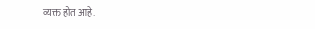व्यक्त होत आहे.